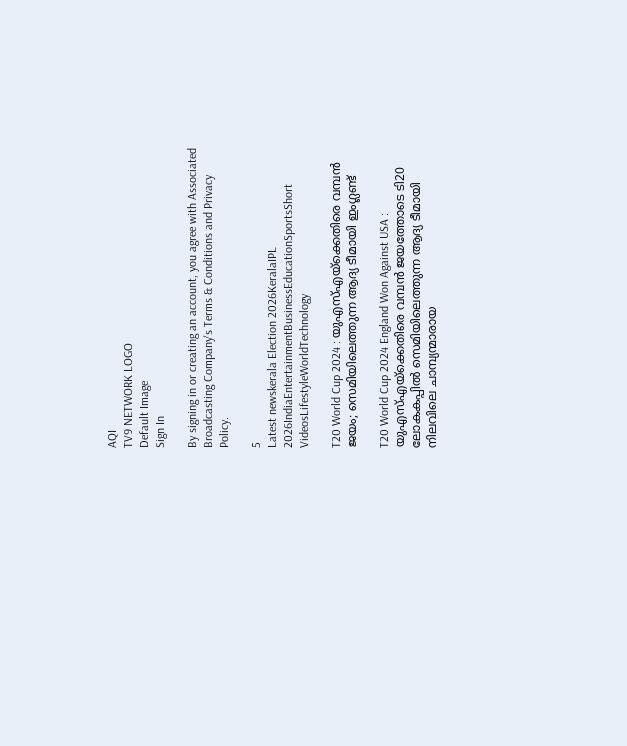AQI
TV9 NETWORK LOGO
Default Image
Sign In

By signing in or creating an account, you agree with Associated Broadcasting Company's Terms & Conditions and Privacy Policy.

5
Latest newskerala Election 2026KeralaIPL 2026IndiaEntertainmentBusinessEducationSportsShort VideosLifestyleWorldTechnology

T20 World Cup 2024 : യുഎസ്എയ്ക്കെതിരെ വമ്പൻ ജയം; സെമിയിലെത്തുന്ന ആദ്യ ടീമായി ഇംഗ്ലണ്ട്

T20 World Cup 2024 England Won Against USA : യുഎസ്എയ്ക്കെതിരെ വമ്പൻ ജയത്തോടെ ടി20 ലോകകപ്പിൽ സെമിയിലെത്തുന്ന ആദ്യ ടീമായി നിലവിലെ ചാമ്പ്യന്മാരായ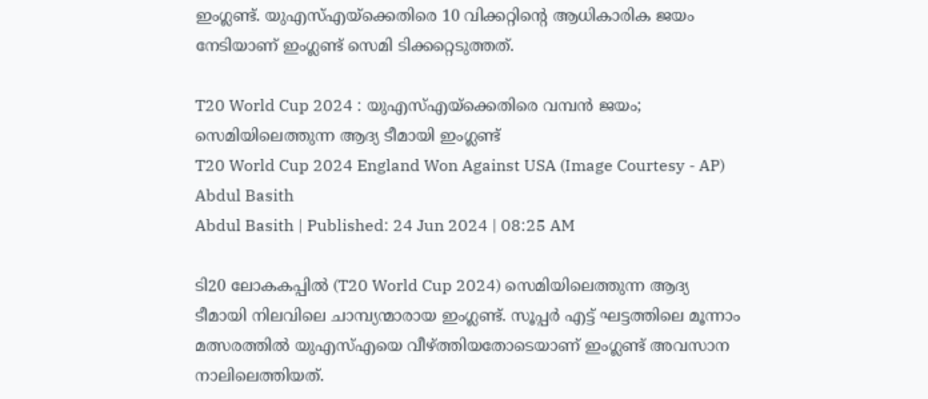ഇംഗ്ലണ്ട്. യുഎസ്എയ്ക്കെതിരെ 10 വിക്കറ്റിൻ്റെ ആധികാരിക ജയം നേടിയാണ് ഇംഗ്ലണ്ട് സെമി ടിക്കറ്റെടുത്തത്.

T20 World Cup 2024 : യുഎസ്എയ്ക്കെതിരെ വമ്പൻ ജയം; സെമിയിലെത്തുന്ന ആദ്യ ടീമായി ഇംഗ്ലണ്ട്
T20 World Cup 2024 England Won Against USA (Image Courtesy - AP)
Abdul Basith
Abdul Basith | Published: 24 Jun 2024 | 08:25 AM

ടി20 ലോകകപ്പിൽ (T20 World Cup 2024) സെമിയിലെത്തുന്ന ആദ്യ ടീമായി നിലവിലെ ചാമ്പ്യന്മാരായ ഇംഗ്ലണ്ട്. സൂപ്പർ എട്ട് ഘട്ടത്തിലെ മൂന്നാം മത്സരത്തിൽ യുഎസ്എയെ വീഴ്ത്തിയതോടെയാണ് ഇംഗ്ലണ്ട് അവസാന നാലിലെത്തിയത്.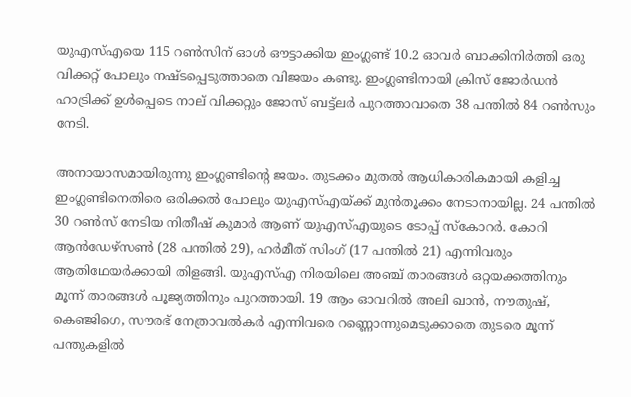യുഎസ്എയെ 115 റൺസിന് ഓൾ ഔട്ടാക്കിയ ഇംഗ്ലണ്ട് 10.2 ഓവർ ബാക്കിനിർത്തി ഒരു വിക്കറ്റ് പോലും നഷ്ടപ്പെടുത്താതെ വിജയം കണ്ടു. ഇംഗ്ലണ്ടിനായി ക്രിസ് ജോർഡൻ ഹാട്രിക്ക് ഉൾപ്പെടെ നാല് വിക്കറ്റും ജോസ് ബട്ട്ലർ പുറത്താവാതെ 38 പന്തിൽ 84 റൺസും നേടി.

അനായാസമായിരുന്നു ഇംഗ്ലണ്ടിൻ്റെ ജയം. തുടക്കം മുതൽ ആധികാരികമായി കളിച്ച ഇംഗ്ലണ്ടിനെതിരെ ഒരിക്കൽ പോലും യുഎസ്എയ്ക്ക് മുൻതൂക്കം നേടാനായില്ല. 24 പന്തിൽ 30 റൺസ് നേടിയ നിതീഷ് കുമാർ ആണ് യുഎസ്എയുടെ ടോപ്പ് സ്കോറർ. കോറി ആൻഡേഴ്സൺ (28 പന്തിൽ 29), ഹർമീത് സിംഗ് (17 പന്തിൽ 21) എന്നിവരും ആതിഥേയർക്കായി തിളങ്ങി. യുഎസ്എ നിരയിലെ അഞ്ച് താരങ്ങൾ ഒറ്റയക്കത്തിനും മൂന്ന് താരങ്ങൾ പൂജ്യത്തിനും പുറത്തായി. 19 ആം ഓവറിൽ അലി ഖാൻ, നൗതുഷ്, കെഞ്ജിഗെ, സൗരഭ് നേത്രാവൽകർ എന്നിവരെ റണ്ണൊന്നുമെടുക്കാതെ തുടരെ മൂന്ന് പന്തുകളിൽ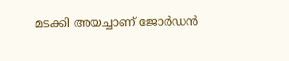മടക്കി അയച്ചാണ് ജോർഡൻ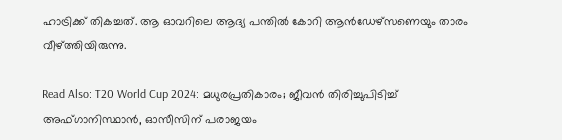ഹാട്രിക്ക് തികച്ചത്. ആ ഓവറിലെ ആദ്യ പന്തിൽ കോറി ആൻഡേഴ്സണെയും താരം വീഴ്ത്തിയിരുന്നു.

Read Also: T20 World Cup 2024: മധുരപ്രതികാരം; ജീവന്‍ തിരിച്ചുപിടിച്ച് അഫ്ഗാനിസ്ഥാന്‍, ഓസീസിന് പരാജയം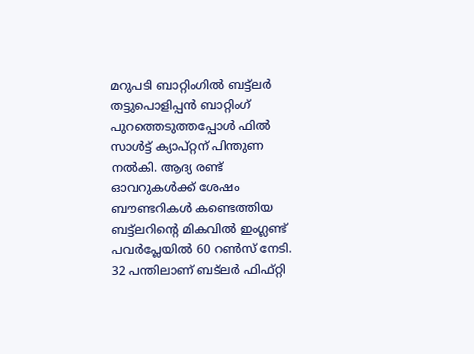മറുപടി ബാറ്റിംഗിൽ ബട്ട്ലർ തട്ടുപൊളിപ്പൻ ബാറ്റിംഗ് പുറത്തെടുത്തപ്പോൾ ഫിൽ സാൾട്ട് ക്യാപ്റ്റന് പിന്തുണ നൽകി. ആദ്യ രണ്ട് ഓവറുകൾക്ക് ശേഷം ബൗണ്ടറികൾ കണ്ടെത്തിയ ബട്ട്ലറിൻ്റെ മികവിൽ ഇംഗ്ലണ്ട് പവർപ്ലേയിൽ 60 റൺസ് നേടി. 32 പന്തിലാണ് ബട്ലർ ഫിഫ്റ്റി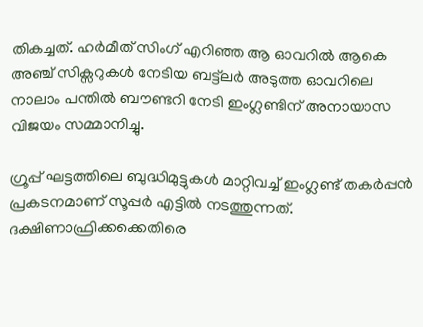തികച്ചത്. ഹർമീത് സിംഗ് എറിഞ്ഞ ആ ഓവറിൽ ആകെ അഞ്ച് സിക്സറുകൾ നേടിയ ബട്ട്ലർ അടുത്ത ഓവറിലെ നാലാം പന്തിൽ ബൗണ്ടറി നേടി ഇംഗ്ലണ്ടിന് അനായാസ വിജയം സമ്മാനിച്ചു.

ഗ്രൂപ്പ് ഘട്ടത്തിലെ ബുദ്ധിമുട്ടുകൾ മാറ്റിവച്ച് ഇംഗ്ലണ്ട് തകർപ്പൻ പ്രകടനമാണ് സൂപ്പർ എട്ടിൽ നടത്തുന്നത്. ദക്ഷിണാഫ്രിക്കക്കെതിരെ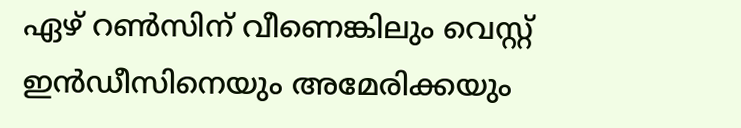ഏഴ് റൺസിന് വീണെങ്കിലും വെസ്റ്റ് ഇൻഡീസിനെയും അമേരിക്കയും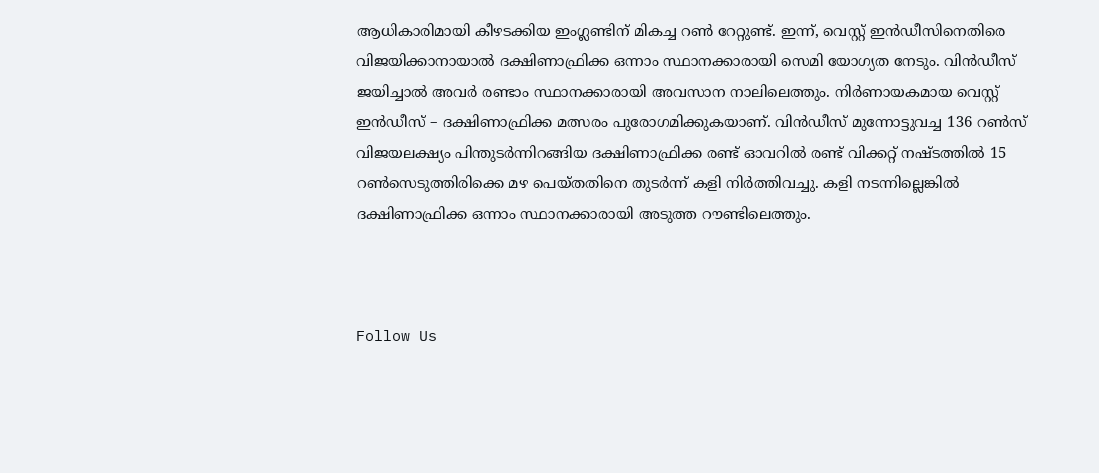ആധികാരിമായി കീഴടക്കിയ ഇംഗ്ലണ്ടിന് മികച്ച റൺ റേറ്റുണ്ട്. ഇന്ന്, വെസ്റ്റ് ഇൻഡീസിനെതിരെ വിജയിക്കാനായാൽ ദക്ഷിണാഫ്രിക്ക ഒന്നാം സ്ഥാനക്കാരായി സെമി യോഗ്യത നേടും. വിൻഡീസ് ജയിച്ചാൽ അവർ രണ്ടാം സ്ഥാനക്കാരായി അവസാന നാലിലെത്തും. നിർണായകമായ വെസ്റ്റ് ഇൻഡീസ് – ദക്ഷിണാഫ്രിക്ക മത്സരം പുരോഗമിക്കുകയാണ്. വിൻഡീസ് മുന്നോട്ടുവച്ച 136 റൺസ് വിജയലക്ഷ്യം പിന്തുടർന്നിറങ്ങിയ ദക്ഷിണാഫ്രിക്ക രണ്ട് ഓവറിൽ രണ്ട് വിക്കറ്റ് നഷ്ടത്തിൽ 15 റൺസെടുത്തിരിക്കെ മഴ പെയ്തതിനെ തുടർന്ന് കളി നിർത്തിവച്ചു. കളി നടന്നില്ലെങ്കിൽ ദക്ഷിണാഫ്രിക്ക ഒന്നാം സ്ഥാനക്കാരായി അടുത്ത റൗണ്ടിലെത്തും.



Follow Us